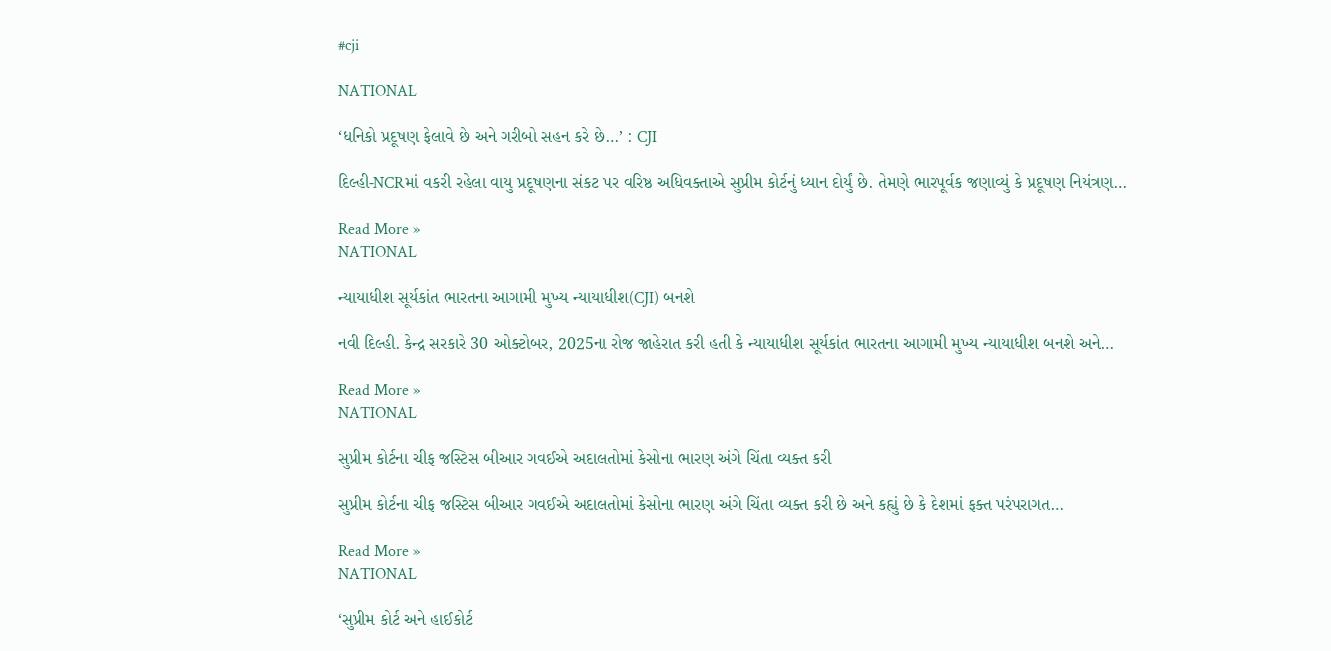#cji

NATIONAL

‘ધનિકો પ્રદૂષણ ફેલાવે છે અને ગરીબો સહન કરે છે…’ : CJI

દિલ્હી-NCRમાં વકરી રહેલા વાયુ પ્રદૂષણના સંકટ પર વરિષ્ઠ અધિવક્તાએ સુપ્રીમ કોર્ટનું ધ્યાન દોર્યું છે. તેમણે ભારપૂર્વક જણાવ્યું કે પ્રદૂષણ નિયંત્રણ…

Read More »
NATIONAL

ન્યાયાધીશ સૂર્યકાંત ભારતના આગામી મુખ્ય ન્યાયાધીશ(CJI) બનશે

નવી દિલ્હી. કેન્દ્ર સરકારે 30 ઓક્ટોબર, 2025ના રોજ જાહેરાત કરી હતી કે ન્યાયાધીશ સૂર્યકાંત ભારતના આગામી મુખ્ય ન્યાયાધીશ બનશે અને…

Read More »
NATIONAL

સુપ્રીમ કોર્ટના ચીફ જસ્ટિસ બીઆર ગવઈએ અદાલતોમાં કેસોના ભારણ અંગે ચિંતા વ્યક્ત કરી

સુપ્રીમ કોર્ટના ચીફ જસ્ટિસ બીઆર ગવઈએ અદાલતોમાં કેસોના ભારણ અંગે ચિંતા વ્યક્ત કરી છે અને કહ્યું છે કે દેશમાં ફક્ત પરંપરાગત…

Read More »
NATIONAL

‘સુપ્રીમ કોર્ટ અને હાઈકોર્ટ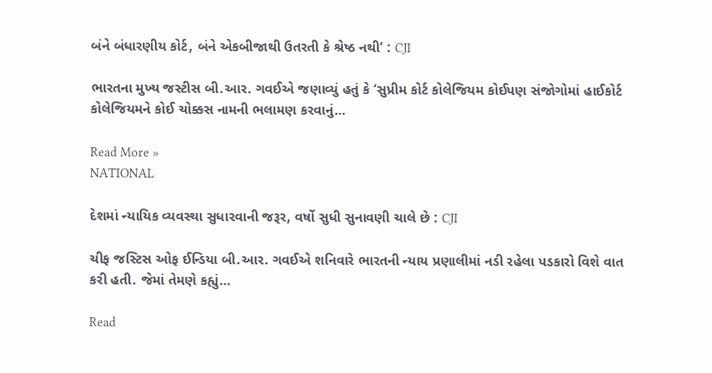બંને બંધારણીય કોર્ટ, બંને એકબીજાથી ઉતરતી કે શ્રેષ્ઠ નથી’ : CJI

ભારતના મુખ્ય જસ્ટીસ બી.આર. ગવઈએ જણાવ્યું હતું કે ‘સુપ્રીમ કોર્ટ કોલેજિયમ કોઈપણ સંજોગોમાં હાઈકોર્ટ કોલેજિયમને કોઈ ચોક્કસ નામની ભલામણ કરવાનું…

Read More »
NATIONAL

દેશમાં ન્યાયિક વ્યવસ્થા સુધારવાની જરૂર, વર્ષો સુધી સુનાવણી ચાલે છે : CJI

ચીફ જસ્ટિસ ઓફ ઈન્ડિયા બી.આર. ગવઈએ શનિવારે ભારતની ન્યાય પ્રણાલીમાં નડી રહેલા પડકારો વિશે વાત કરી હતી. જેમાં તેમણે કહ્યું…

Read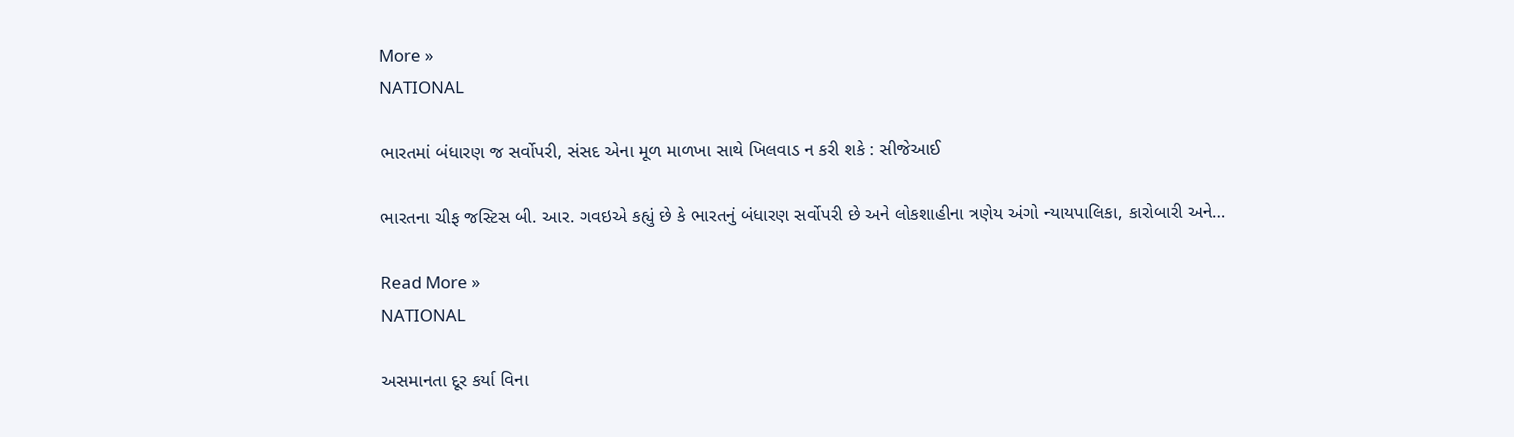More »
NATIONAL

ભારતમાં બંધારણ જ સર્વોપરી, સંસદ એના મૂળ માળખા સાથે ખિલવાડ ન કરી શકે : સીજેઆઈ

ભારતના ચીફ જસ્ટિસ બી. આર. ગવઇએ કહ્યું છે કે ભારતનું બંધારણ સર્વોપરી છે અને લોકશાહીના ત્રણેય અંગો ન્યાયપાલિકા, કારોબારી અને…

Read More »
NATIONAL

અસમાનતા દૂર કર્યા વિના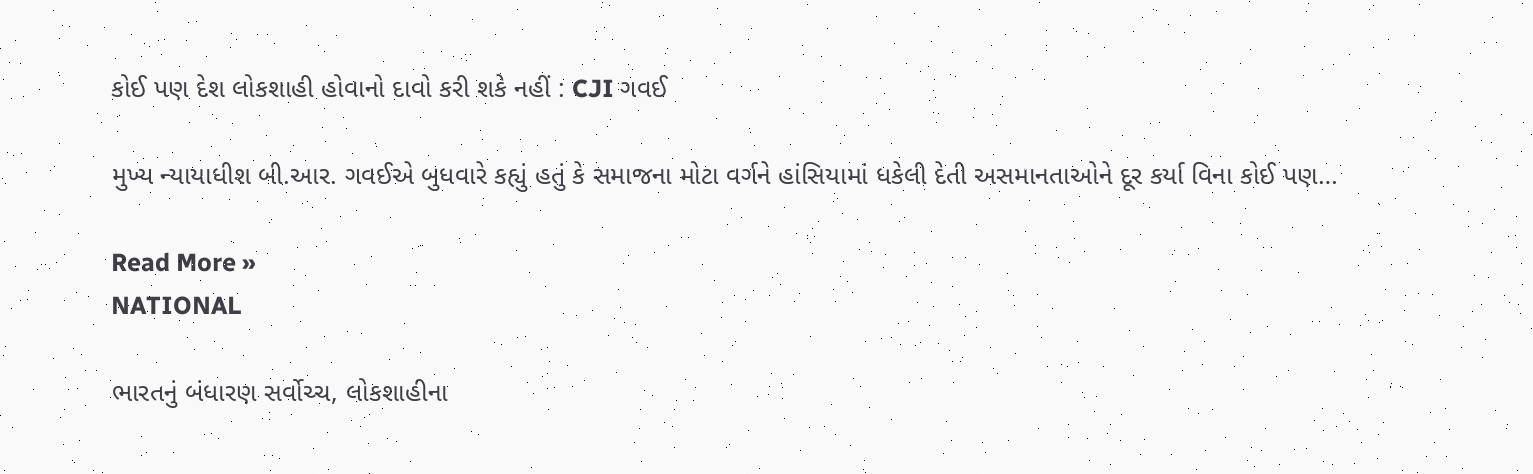કોઈ પણ દેશ લોકશાહી હોવાનો દાવો કરી શકે નહીં : CJI ગવઈ

મુખ્ય ન્યાયાધીશ બી.આર. ગવઈએ બુધવારે કહ્યું હતું કે સમાજના મોટા વર્ગને હાંસિયામાં ધકેલી દેતી અસમાનતાઓને દૂર કર્યા વિના કોઈ પણ…

Read More »
NATIONAL

ભારતનું બંધારણ સર્વોચ્ચ, લોકશાહીના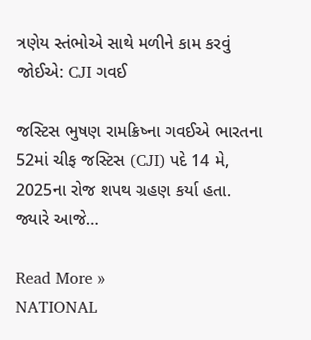ત્રણેય સ્તંભોએ સાથે મળીને કામ કરવું જોઈએ: CJI ગવઈ

જસ્ટિસ ભુષણ રામક્રિષ્ના ગવઈએ ભારતના 52માં ચીફ જસ્ટિસ (CJI) પદે 14 મે, 2025ના રોજ શપથ ગ્રહણ કર્યા હતા. જ્યારે આજે…

Read More »
NATIONAL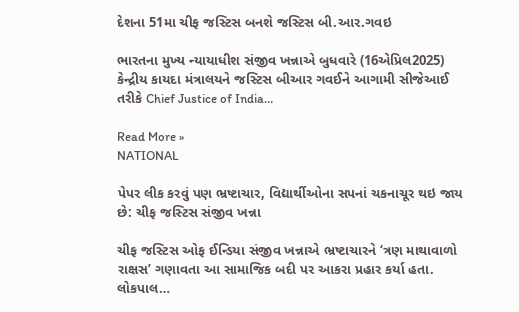દેશના 51મા ચીફ જસ્ટિસ બનશે જસ્ટિસ બી.આર.ગવઇ

ભારતના મુખ્ય ન્યાયાધીશ સંજીવ ખન્નાએ બુધવારે (16એપ્રિલ2025) કેન્દ્રીય કાયદા મંત્રાલયને જસ્ટિસ બીઆર ગવઈને આગામી સીજેઆઈ તરીકે Chief Justice of India…

Read More »
NATIONAL

પેપર લીક કરવું પણ ભ્રષ્ટાચાર, વિદ્યાર્થીઓના સપનાં ચકનાચૂર થઇ જાય છે: ચીફ જસ્ટિસ સંજીવ ખન્ના

ચીફ જસ્ટિસ ઓફ ઈન્ડિયા સંજીવ ખન્નાએ ભ્રષ્ટાચારને ‘ત્રણ માથાવાળો રાક્ષસ’ ગણાવતા આ સામાજિક બદી પર આકરા પ્રહાર કર્યા હતા. લોકપાલ…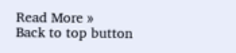Read More »
Back to top button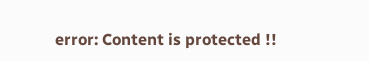error: Content is protected !!